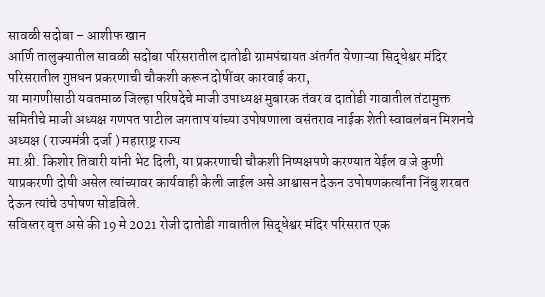सावळी सदोबा – आशीफ खान
आर्णि तालुक्यातील सावळी सदोबा परिसरातील दातोडी ग्रामपंचायत अंतर्गत येणाऱ्या सिद्धेश्वर मंदिर परिसरातील गुप्तधन प्रकरणाची चौकशी करून दोषींवर कारवाई करा,
या मागणीसाठी यवतमाळ जिल्हा परिषदेचे माजी उपाध्यक्ष मुबारक तंवर व दातोडी गावातील तंटामुक्त समितीचे माजी अध्यक्ष गणपत पाटील जगताप यांच्या उपोषणाला वसंतराव नाईक शेती स्वावलंबन मिशनचे अध्यक्ष ( राज्यमंत्री दर्जा ) महाराष्ट्र राज्य
मा.श्री. किशोर तिवारी यांनी भेट दिली, या प्रकरणाची चौकशी निष्पक्षपणे करण्यात येईल व जे कुणी याप्रकरणी दोषी असेल त्यांच्यावर कार्यवाही केली जाईल असे आश्वासन देऊन उपोषणकर्त्यांना निंबु शरबत देऊन त्यांचे उपोषण सोडविले.
सविस्तर वृत्त असे की 19 मे 2021 रोजी दातोडी गावातील सिद्धेश्वर मंदिर परिसरात एक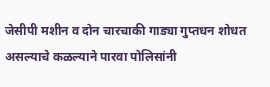जेसीपी मशीन व दोन चारचाकी गाड्या गुप्तधन शोधत असल्याचे कळल्याने पारवा पोलिसांनी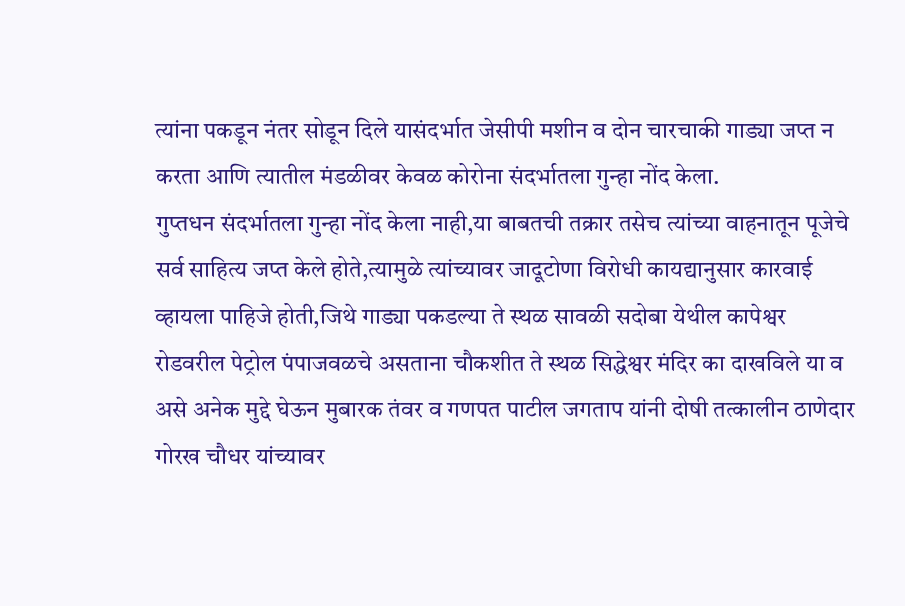त्यांना पकडून नंतर सोडून दिले यासंदर्भात जेसीपी मशीन व दोन चारचाकी गाड्या जप्त न करता आणि त्यातील मंडळीवर केवळ कोरोना संदर्भातला गुन्हा नोंद केला.
गुप्तधन संदर्भातला गुन्हा नोंद केला नाही,या बाबतची तक्रार तसेच त्यांच्या वाहनातून पूजेचे सर्व साहित्य जप्त केले होते,त्यामुळे त्यांच्यावर जादूटोणा विरोधी कायद्यानुसार कारवाई व्हायला पाहिजे होती,जिथे गाड्या पकडल्या ते स्थळ सावळी सदोबा येथील कापेश्वर रोडवरील पेट्रोल पंपाजवळचे असताना चौकशीत ते स्थळ सिद्धेश्वर मंदिर का दाखविले या व असे अनेक मुद्दे घेऊन मुबारक तंवर व गणपत पाटील जगताप यांनी दोषी तत्कालीन ठाणेदार गोरख चौधर यांच्यावर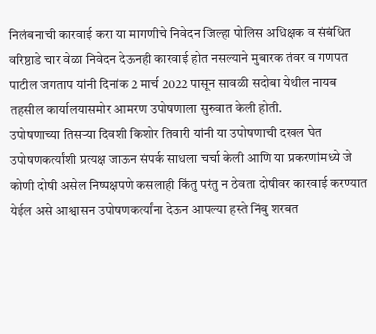निलंबनाची कारवाई करा या मागणीचे निवेदन जिल्हा पोलिस अधिक्षक व संबंधित वरिष्ठाडे चार वेळा निवेदन देऊनही कारवाई होत नसल्याने मुबारक तंवर व गणपत पाटील जगताप यांनी दिनांक 2 मार्च 2022 पासून सावळी सदोबा येथील नायब तहसील कार्यालयासमोर आमरण उपोषणाला सुरुवात केली होती.
उपोषणाच्या तिसऱ्या दिवशी किशोर तिवारी यांनी या उपोषणाची दखल घेत उपोषणकर्त्यांशी प्रत्यक्ष जाऊन संपर्क साधला चर्चा केली आणि या प्रकरणांमध्ये जे कोणी दोषी असेल निष्पक्षपणे कसलाही किंतु परंतु न ठेवता दोषीवर कारवाई करण्यात येईल असे आश्वासन उपोषणकर्त्यांना देऊन आपल्या हस्ते निंबु शरबत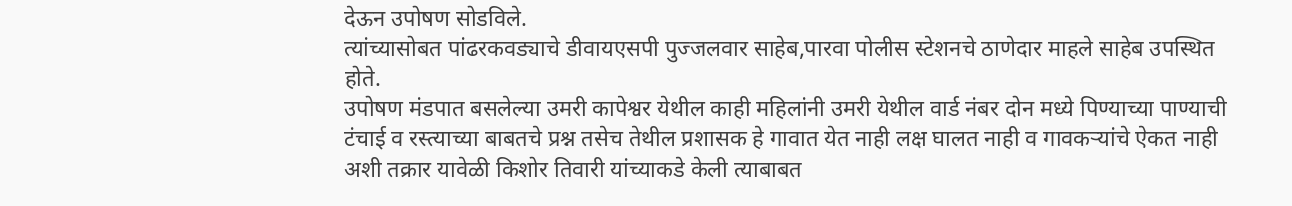देऊन उपोषण सोडविले.
त्यांच्यासोबत पांढरकवड्याचे डीवायएसपी पुज्जलवार साहेब,पारवा पोलीस स्टेशनचे ठाणेदार माहले साहेब उपस्थित होते.
उपोषण मंडपात बसलेल्या उमरी कापेश्वर येथील काही महिलांनी उमरी येथील वार्ड नंबर दोन मध्ये पिण्याच्या पाण्याची टंचाई व रस्त्याच्या बाबतचे प्रश्न तसेच तेथील प्रशासक हे गावात येत नाही लक्ष घालत नाही व गावकऱ्यांचे ऐकत नाही अशी तक्रार यावेळी किशोर तिवारी यांच्याकडे केली त्याबाबत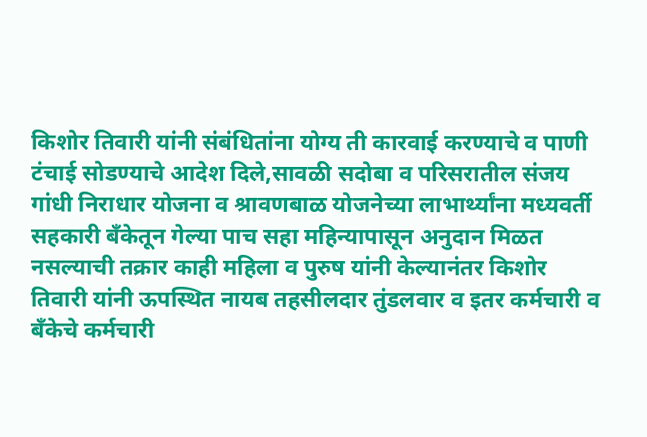किशोर तिवारी यांनी संबंधितांना योग्य ती कारवाई करण्याचे व पाणी टंचाई सोडण्याचे आदेश दिले,सावळी सदोबा व परिसरातील संजय गांधी निराधार योजना व श्रावणबाळ योजनेच्या लाभार्थ्यांना मध्यवर्ती सहकारी बँकेतून गेल्या पाच सहा महिन्यापासून अनुदान मिळत नसल्याची तक्रार काही महिला व पुरुष यांनी केल्यानंतर किशोर तिवारी यांनी ऊपस्थित नायब तहसीलदार तुंडलवार व इतर कर्मचारी व बँकेचे कर्मचारी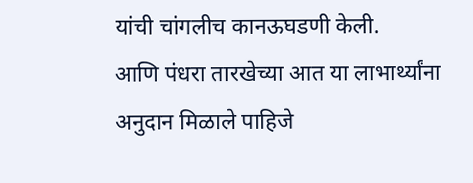यांची चांगलीच कानऊघडणी केली.
आणि पंधरा तारखेच्या आत या लाभार्थ्यांना अनुदान मिळाले पाहिजे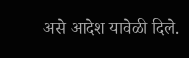असे आदेश यावेळी दिले.